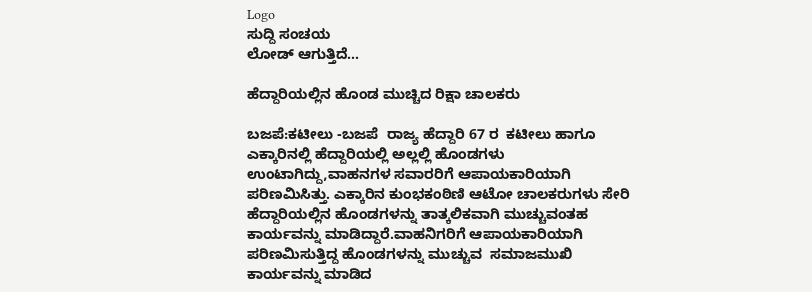Logo
ಸುದ್ದಿ ಸಂಚಯ
ಲೋಡ್ ಆಗುತ್ತಿದೆ...

ಹೆದ್ದಾರಿಯಲ್ಲಿನ ಹೊಂಡ ಮುಚ್ಚಿದ ರಿಕ್ಷಾ ಚಾಲಕರು

ಬಜಪೆ:ಕಟೀಲು -ಬಜಪೆ  ರಾಜ್ಯ ಹೆದ್ದಾರಿ 67 ರ  ಕಟೀಲು ಹಾಗೂ ಎಕ್ಕಾರಿನಲ್ಲಿ ಹೆದ್ದಾರಿಯಲ್ಲಿ ಅಲ್ಲಲ್ಲಿ ಹೊಂಡಗಳು ಉಂಟಾಗಿದ್ದು,ವಾಹನಗಳ ಸವಾರರಿಗೆ ಆಪಾಯಕಾರಿಯಾಗಿ ಪರಿಣಮಿಸಿತ್ತು. ಎಕ್ಕಾರಿನ ಕುಂಭಕಂಠಿಣಿ ಆಟೋ ಚಾಲಕರುಗಳು ಸೇರಿ  ಹೆದ್ದಾರಿಯಲ್ಲಿನ ಹೊಂಡಗಳನ್ನು ತಾತ್ಕಲಿಕವಾಗಿ ಮುಚ್ಚುವಂತಹ ಕಾರ್ಯವನ್ನು ಮಾಡಿದ್ದಾರೆ.ವಾಹನಿಗರಿಗೆ ಆಪಾಯಕಾರಿಯಾಗಿ ಪರಿಣಮಿಸುತ್ತಿದ್ದ ಹೊಂಡಗಳನ್ನು ಮುಚ್ಚುವ  ಸಮಾಜಮುಖಿ ಕಾರ್ಯವನ್ನು ಮಾಡಿದ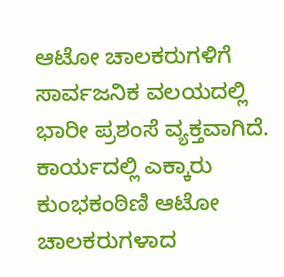ಆಟೋ ಚಾಲಕರುಗಳಿಗೆ ಸಾರ್ವಜನಿಕ ವಲಯದಲ್ಲಿ ಭಾರೀ ಪ್ರಶಂಸೆ ವ್ಯಕ್ತವಾಗಿದೆ.
ಕಾರ್ಯದಲ್ಲಿ ಎಕ್ಕಾರು ಕುಂಭಕಂಠಿಣಿ ಆಟೋ ಚಾಲಕರುಗಳಾದ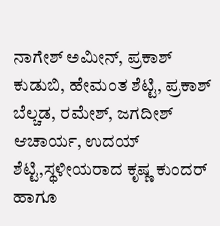ನಾಗೇಶ್ ಅಮೀನ್, ಪ್ರಕಾಶ್ ಕುಡುಬಿ, ಹೇಮಂತ ಶೆಟ್ಟಿ, ಪ್ರಕಾಶ್ ಬೆಲ್ಚಡ, ರಮೇಶ್, ಜಗದೀಶ್ ಆಚಾರ್ಯ, ಉದಯ್ ಶೆಟ್ಟಿ,ಸ್ಥಳೀಯರಾದ ಕೃಷ್ಣ ಕುಂದರ್ ಹಾಗೂ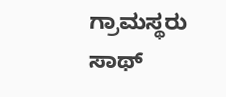ಗ್ರಾಮಸ್ಥರು ಸಾಥ್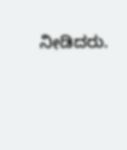ನೀಡಿದರು.